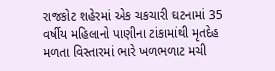રાજકોટ શહેરમાં એક ચકચારી ઘટનામાં 35 વર્ષીય મહિલાનો પાણીના ટાંકામાંથી મૃતદેહ મળતા વિસ્તારમાં ભારે ખળભળાટ મચી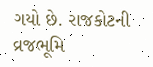ગયો છે. રાજકોટની વ્રજભૂમિ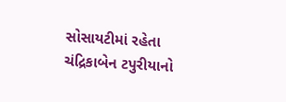સોસાયટીમાં રહેતા ચંદ્રિકાબેન ટપુરીયાનો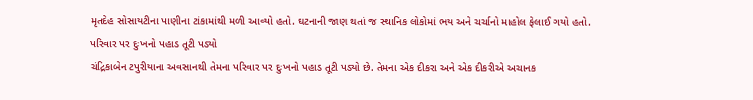મૃતદેહ સોસાયટીના પાણીના ટાંકામાંથી મળી આવ્યો હતો. ઘટનાની જાણ થતાં જ સ્થાનિક લોકોમાં ભય અને ચર્ચાનો માહોલ ફેલાઈ ગયો હતો.
પરિવાર પર દુઃખનો પહાડ તૂટી પડ્યો
ચંદ્રિકાબેન ટપુરીયાના અવસાનથી તેમના પરિવાર પર દુઃખનો પહાડ તૂટી પડ્યો છે. તેમના એક દીકરા અને એક દીકરીએ અચાનક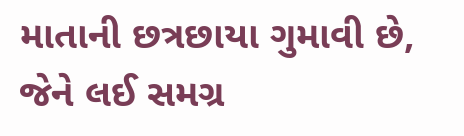માતાની છત્રછાયા ગુમાવી છે, જેને લઈ સમગ્ર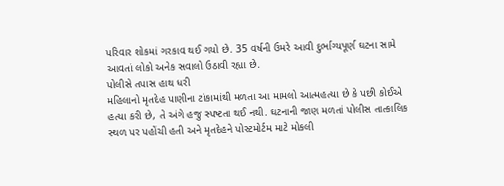પરિવાર શોકમાં ગરકાવ થઈ ગયો છે. 35 વર્ષની ઉમરે આવી દુર્ભાગ્યપૂર્ણ ઘટના સામે આવતાં લોકો અનેક સવાલો ઉઠાવી રહ્યા છે.
પોલીસે તપાસ હાથ ધરી
મહિલાનો મૃતદેહ પાણીના ટાંકામાંથી મળતા આ મામલો આત્મહત્યા છે કે પછી કોઈએ હત્યા કરી છે, તે અંગે હજુ સ્પષ્ટતા થઈ નથી. ઘટનાની જાણ મળતાં પોલીસ તાત્કાલિક સ્થળ પર પહોંચી હતી અને મૃતદેહને પોસ્ટમોર્ટમ માટે મોકલી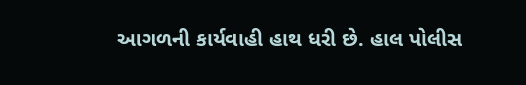આગળની કાર્યવાહી હાથ ધરી છે. હાલ પોલીસ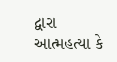દ્વારા આત્મહત્યા કે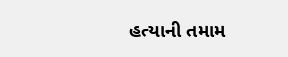હત્યાની તમામ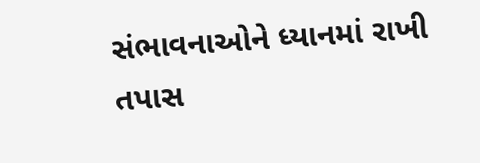સંભાવનાઓને ધ્યાનમાં રાખી તપાસ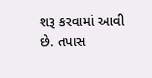શરૂ કરવામાં આવી છે. તપાસ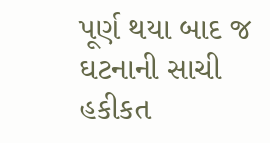પૂર્ણ થયા બાદ જ ઘટનાની સાચી હકીકત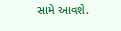સામે આવશે.